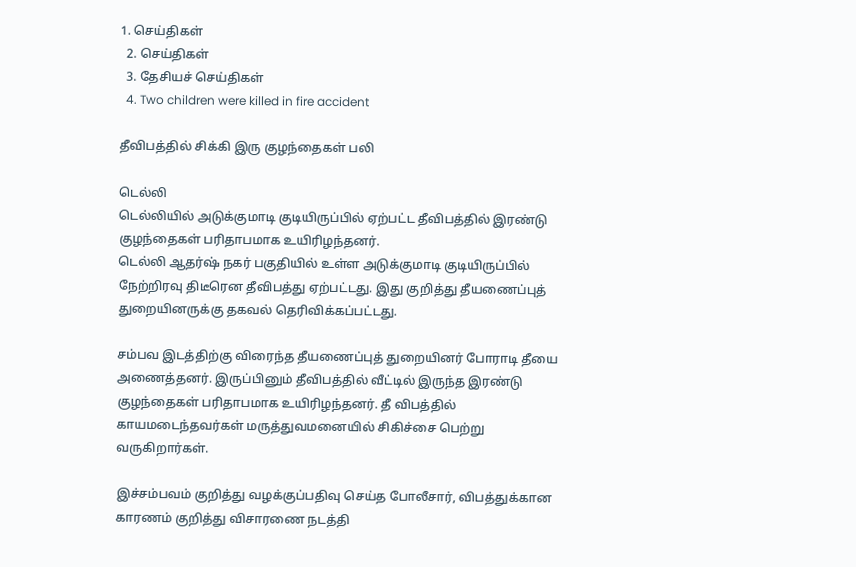1. செய்திகள்
  2. செய்திகள்
  3. தேசியச் செய்திகள்
  4. Two children were killed in fire accident

தீவிபத்தில் சிக்கி இரு குழந்தைகள் பலி

டெல்லி
டெல்லியில் அடுக்குமாடி குடியிருப்பில் ஏற்பட்ட தீவிபத்தில் இரண்டு குழந்தைகள் பரிதாபமாக உயிரிழந்தனர்.
டெல்லி ஆதர்ஷ் நகர் பகுதியில் உள்ள அடுக்குமாடி குடியிருப்பில் நேற்றிரவு திடீரென தீவிபத்து ஏற்பட்டது. இது குறித்து தீயணைப்புத் துறையினருக்கு தகவல் தெரிவிக்கப்பட்டது.

சம்பவ இடத்திற்கு விரைந்த தீயணைப்புத் துறையினர் போராடி தீயை அணைத்தனர். இருப்பினும் தீவிபத்தில் வீட்டில் இருந்த இரண்டு குழந்தைகள் பரிதாபமாக உயிரிழந்தனர். தீ விபத்தில் காயமடைந்தவர்கள் மருத்துவமனையில் சிகிச்சை பெற்று வருகிறார்கள்.

இச்சம்பவம் குறித்து வழக்குப்பதிவு செய்த போலீசார், விபத்துக்கான காரணம் குறித்து விசாரணை நடத்தி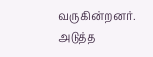வருகின்றனர்.
அடுத்த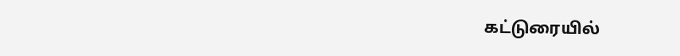கட்டுரையில்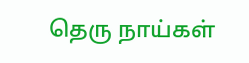தெரு நாய்கள்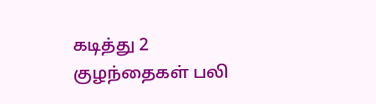கடித்து 2 குழந்தைகள் பலி